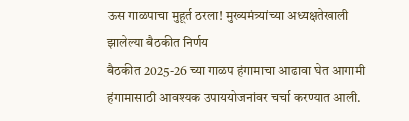ऊस गाळपाचा मुहूर्त ठरला! मुख्यमंत्र्यांच्या अध्यक्षतेखाली झालेल्या बैठकीत निर्णय
बैठकीत 2025-26 च्या गाळप हंगामाचा आढावा घेत आगामी हंगामासाठी आवश्यक उपाययोजनांवर चर्चा करण्यात आली.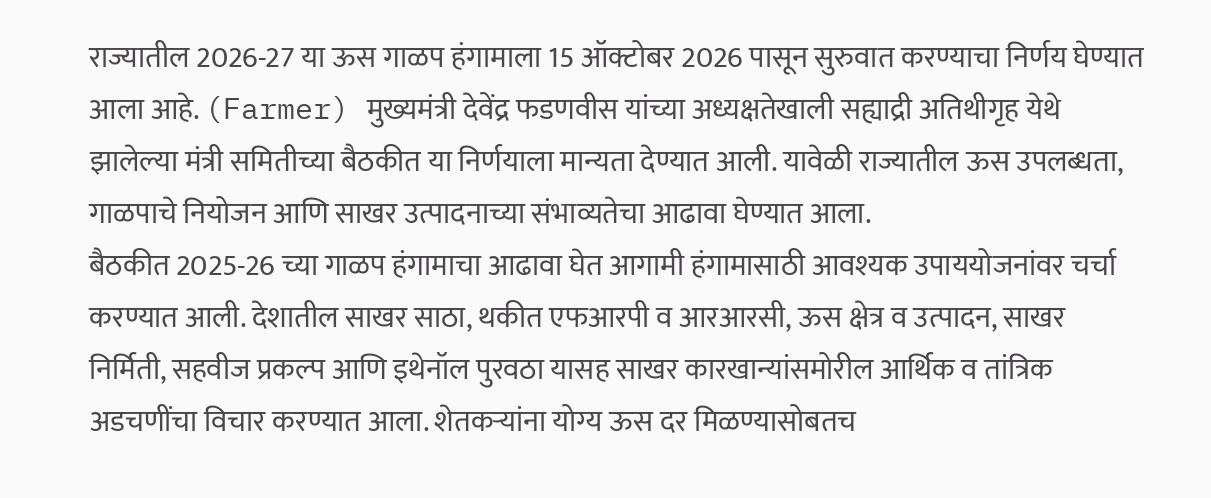राज्यातील 2026-27 या ऊस गाळप हंगामाला 15 ऑक्टोबर 2026 पासून सुरुवात करण्याचा निर्णय घेण्यात आला आहे. (Farmer) मुख्यमंत्री देवेंद्र फडणवीस यांच्या अध्यक्षतेखाली सह्याद्री अतिथीगृह येथे झालेल्या मंत्री समितीच्या बैठकीत या निर्णयाला मान्यता देण्यात आली. यावेळी राज्यातील ऊस उपलब्धता, गाळपाचे नियोजन आणि साखर उत्पादनाच्या संभाव्यतेचा आढावा घेण्यात आला.
बैठकीत 2025-26 च्या गाळप हंगामाचा आढावा घेत आगामी हंगामासाठी आवश्यक उपाययोजनांवर चर्चा करण्यात आली. देशातील साखर साठा, थकीत एफआरपी व आरआरसी, ऊस क्षेत्र व उत्पादन, साखर निर्मिती, सहवीज प्रकल्प आणि इथेनॉल पुरवठा यासह साखर कारखान्यांसमोरील आर्थिक व तांत्रिक अडचणींचा विचार करण्यात आला. शेतकऱ्यांना योग्य ऊस दर मिळण्यासोबतच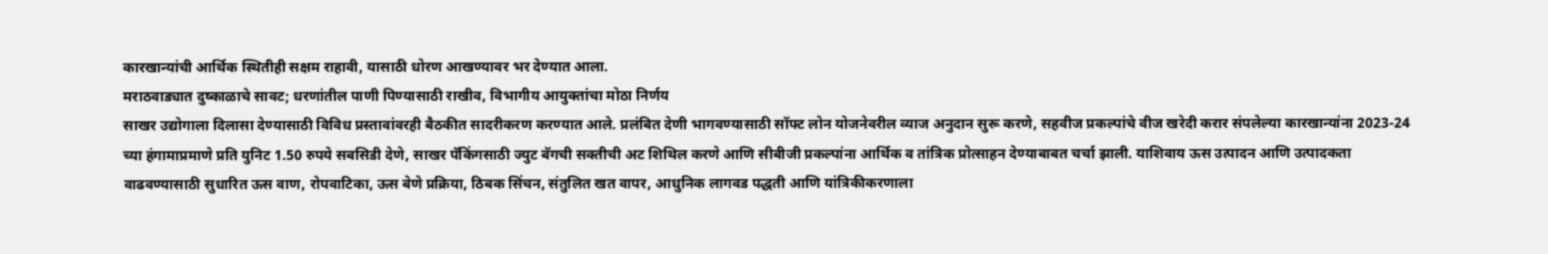कारखान्यांची आर्थिक स्थितीही सक्षम राहावी, यासाठी धोरण आखण्यावर भर देण्यात आला.
मराठवाड्यात दुष्काळाचे सावट; धरणांतील पाणी पिण्यासाठी राखीव, विभागीय आयुक्तांचा मोठा निर्णय
साखर उद्योगाला दिलासा देण्यासाठी विविध प्रस्तावांवरही बैठकीत सादरीकरण करण्यात आले. प्रलंबित देणी भागवण्यासाठी सॉफ्ट लोन योजनेवरील व्याज अनुदान सुरू करणे, सहवीज प्रकल्पांचे वीज खरेदी करार संपलेल्या कारखान्यांना 2023-24 च्या हंगामाप्रमाणे प्रति युनिट 1.50 रुपये सबसिडी देणे, साखर पॅकिंगसाठी ज्युट बॅगची सक्तीची अट शिथिल करणे आणि सीबीजी प्रकल्पांना आर्थिक व तांत्रिक प्रोत्साहन देण्याबाबत चर्चा झाली. याशिवाय ऊस उत्पादन आणि उत्पादकता वाढवण्यासाठी सुधारित ऊस वाण, रोपवाटिका, ऊस बेणे प्रक्रिया, ठिबक सिंचन, संतुलित खत वापर, आधुनिक लागवड पद्धती आणि यांत्रिकीकरणाला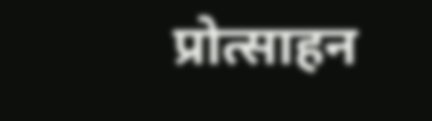प्रोत्साहन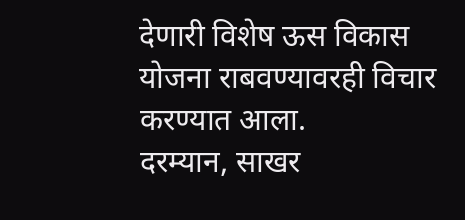देणारी विशेष ऊस विकास योजना राबवण्यावरही विचार करण्यात आला.
दरम्यान, साखर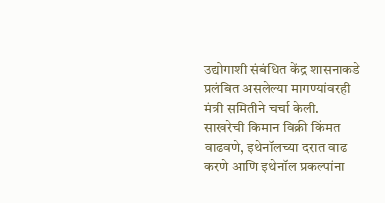उद्योगाशी संबंधित केंद्र शासनाकडे प्रलंबित असलेल्या मागण्यांवरही मंत्री समितीने चर्चा केली. साखरेची किमान विक्री किंमत वाढवणे, इथेनॉलच्या दरात वाढ करणे आणि इथेनॉल प्रकल्पांना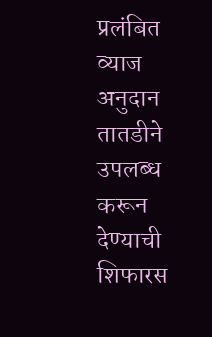प्रलंबित व्याज अनुदान तातडीने उपलब्ध करून देण्याची शिफारस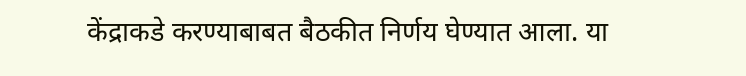केंद्राकडे करण्याबाबत बैठकीत निर्णय घेण्यात आला. या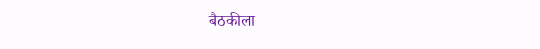बैठकीला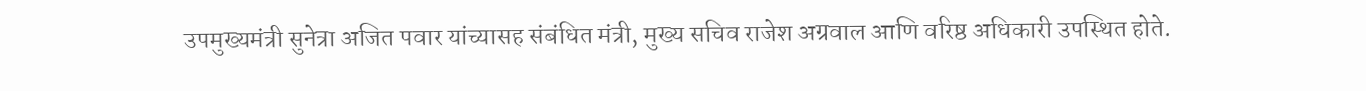उपमुख्यमंत्री सुनेत्रा अजित पवार यांच्यासह संबंधित मंत्री, मुख्य सचिव राजेश अग्रवाल आणि वरिष्ठ अधिकारी उपस्थित होते.